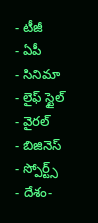- టీజీ
- ఏపీ
- సినిమా
- లైఫ్ స్టైల్
- వైరల్
- బిజినెస్
- స్పోర్ట్స్
- దేశం-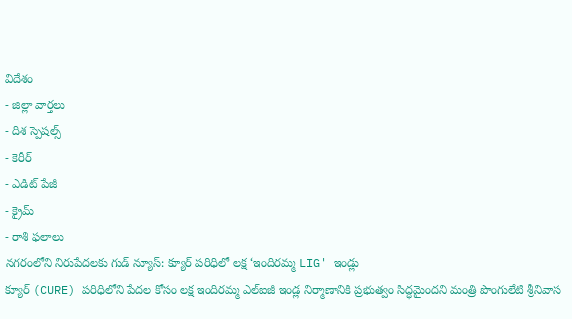విదేశం
- జిల్లా వార్తలు
- దిశ స్పెషల్స్
- కెరీర్
- ఎడిట్ పేజీ
- క్రైమ్
- రాశి ఫలాలు
నగరంలోని నిరుపేదలకు గుడ్ న్యూస్: క్యూర్ పరిధిలో లక్ష ‘ఇందిరమ్మ LIG' ఇండ్లు
క్యూర్ (CURE) పరిధిలోని పేదల కోసం లక్ష ఇందిరమ్మ ఎల్ఐజీ ఇండ్ల నిర్మాణానికి ప్రభుత్వం సిద్ధమైందని మంత్రి పొంగులేటి శ్రీనివాస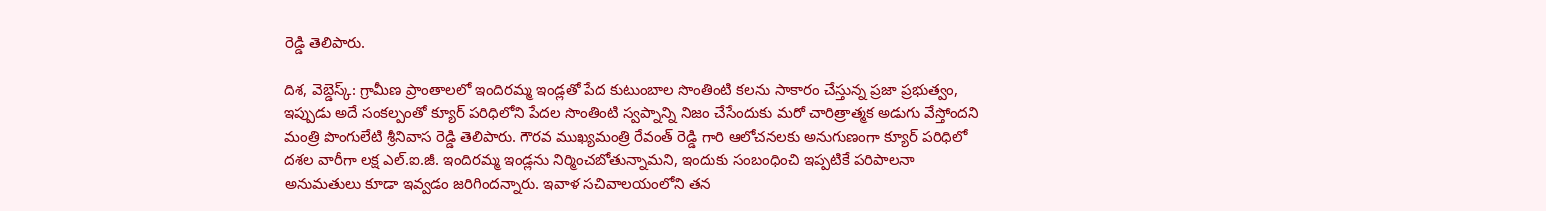రెడ్డి తెలిపారు.

దిశ, వెబ్డెస్క్: గ్రామీణ ప్రాంతాలలో ఇందిరమ్మ ఇండ్లతో పేద కుటుంబాల సొంతింటి కలను సాకారం చేస్తున్న ప్రజా ప్రభుత్వం, ఇప్పుడు అదే సంకల్పంతో క్యూర్ పరిధిలోని పేదల సొంతింటి స్వప్నాన్ని నిజం చేసేందుకు మరో చారిత్రాత్మక అడుగు వేస్తోందని మంత్రి పొంగులేటి శ్రీనివాస రెడ్డి తెలిపారు. గౌరవ ముఖ్యమంత్రి రేవంత్ రెడ్డి గారి ఆలోచనలకు అనుగుణంగా క్యూర్ పరిధిలో దశల వారీగా లక్ష ఎల్.ఐ.జీ. ఇందిరమ్మ ఇండ్లను నిర్మించబోతున్నామని, ఇందుకు సంబంధించి ఇప్పటికే పరిపాలనా అనుమతులు కూడా ఇవ్వడం జరిగిందన్నారు. ఇవాళ సచివాలయంలోని తన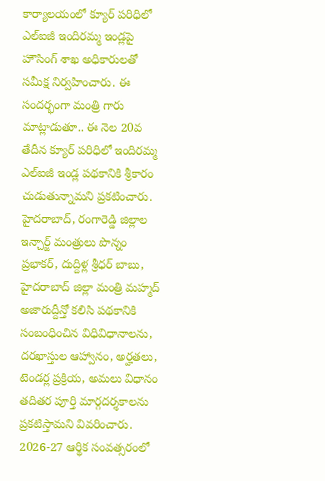కార్యాలయంలో క్యూర్ పరిధిలో ఎల్ఐజీ ఇందిరమ్మ ఇండ్లపై హౌసింగ్ శాఖ అధికారులతో సమీక్ష నిర్వహించారు. ఈ సందర్భంగా మంత్రి గారు మాట్లాడుతూ.. ఈ నెల 20వ తేదీన క్యూర్ పరిధిలో ఇందిరమ్మ ఎల్ఐజీ ఇండ్ల పథకానికి శ్రీకారం చుడుతున్నామని ప్రకటించారు. హైదరాబాద్, రంగారెడ్డి జిల్లాల ఇన్చార్జ్ మంత్రులు పొన్నం ప్రభాకర్, దుద్దిళ్ల శ్రీధర్ బాబు, హైదరాబాద్ జిల్లా మంత్రి మహ్మద్ అజారుద్దీన్తో కలిసి పథకానికి సంబంధించిన విధివిధానాలను, దరఖాస్తుల ఆహ్వానం, అర్హతలు, టెండర్ల ప్రక్రియ, అమలు విధానం తదితర పూర్తి మార్గదర్శకాలను ప్రకటిస్తామని వివరించారు.
2026-27 ఆర్థిక సంవత్సరంలో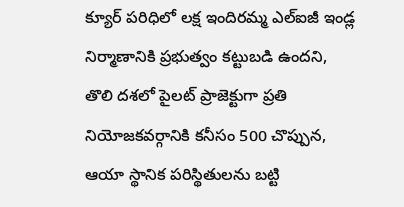క్యూర్ పరిధిలో లక్ష ఇందిరమ్మ ఎల్ఐజీ ఇండ్ల నిర్మాణానికి ప్రభుత్వం కట్టుబడి ఉందని, తొలి దశలో పైలట్ ప్రాజెక్టుగా ప్రతి నియోజకవర్గానికి కనీసం 500 చొప్పున, ఆయా స్థానిక పరిస్థితులను బట్టి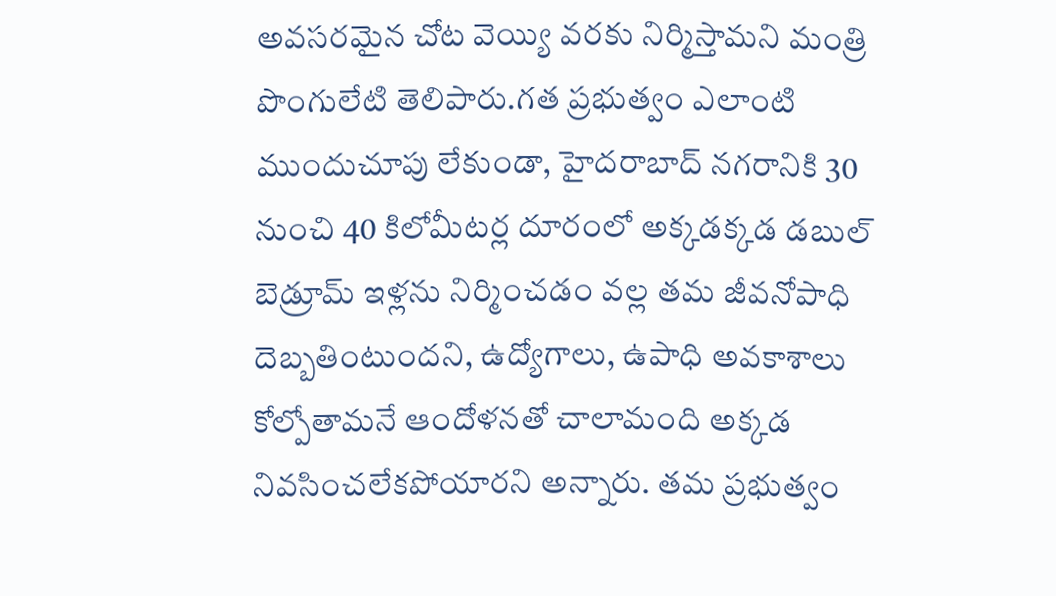అవసరమైన చోట వెయ్యి వరకు నిర్మిస్తామని మంత్రి పొంగులేటి తెలిపారు.గత ప్రభుత్వం ఎలాంటి ముందుచూపు లేకుండా, హైదరాబాద్ నగరానికి 30 నుంచి 40 కిలోమీటర్ల దూరంలో అక్కడక్కడ డబుల్ బెడ్రూమ్ ఇళ్లను నిర్మించడం వల్ల తమ జీవనోపాధి దెబ్బతింటుందని, ఉద్యోగాలు, ఉపాధి అవకాశాలు కోల్పోతామనే ఆందోళనతో చాలామంది అక్కడ నివసించలేకపోయారని అన్నారు. తమ ప్రభుత్వం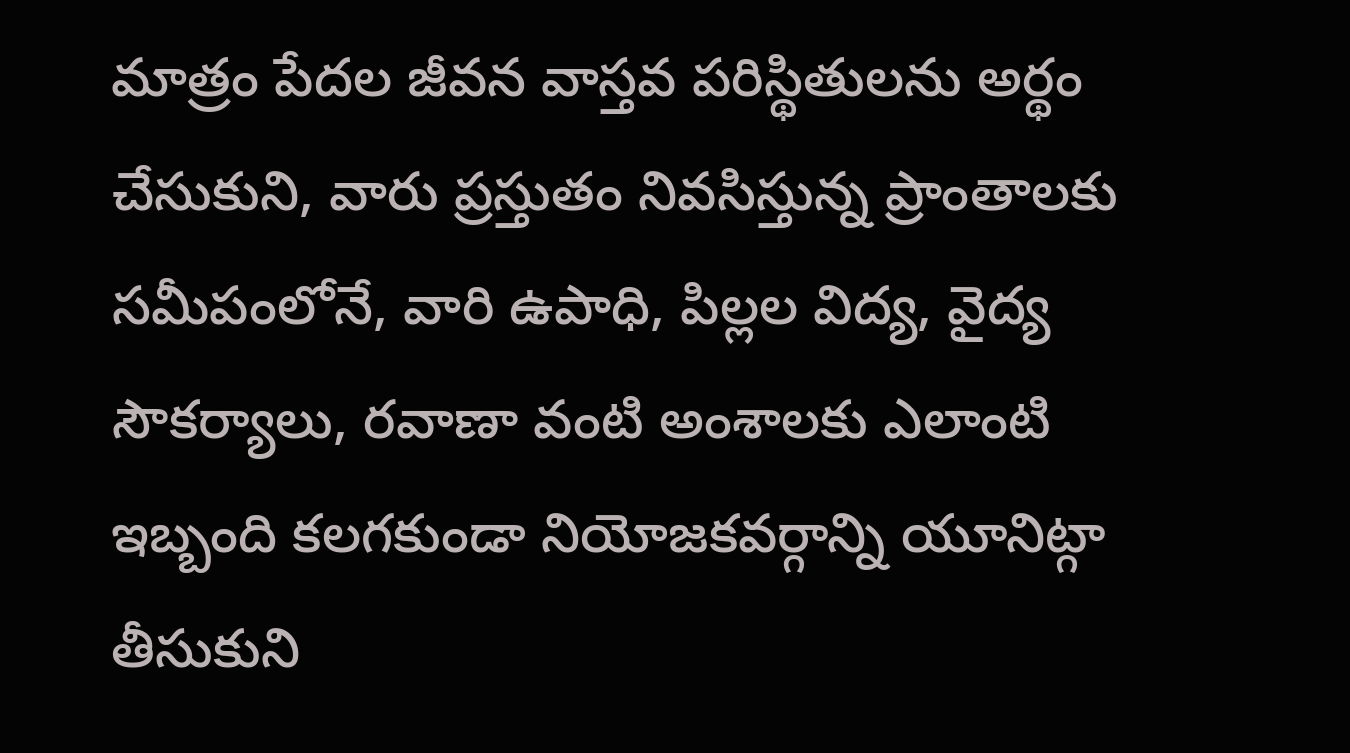మాత్రం పేదల జీవన వాస్తవ పరిస్థితులను అర్థం చేసుకుని, వారు ప్రస్తుతం నివసిస్తున్న ప్రాంతాలకు సమీపంలోనే, వారి ఉపాధి, పిల్లల విద్య, వైద్య సౌకర్యాలు, రవాణా వంటి అంశాలకు ఎలాంటి ఇబ్బంది కలగకుండా నియోజకవర్గాన్ని యూనిట్గా తీసుకుని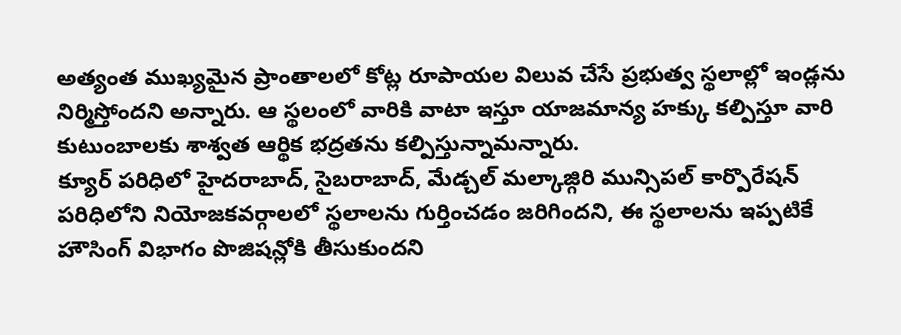అత్యంత ముఖ్యమైన ప్రాంతాలలో కోట్ల రూపాయల విలువ చేసే ప్రభుత్వ స్థలాల్లో ఇండ్లను నిర్మిస్తోందని అన్నారు. ఆ స్థలంలో వారికి వాటా ఇస్తూ యాజమాన్య హక్కు కల్పిస్తూ వారి కుటుంబాలకు శాశ్వత ఆర్థిక భద్రతను కల్పిస్తున్నామన్నారు.
క్యూర్ పరిధిలో హైదరాబాద్, సైబరాబాద్, మేడ్చల్ మల్కాజ్గిరి మున్సిపల్ కార్పొరేషన్ పరిధిలోని నియోజకవర్గాలలో స్థలాలను గుర్తించడం జరిగిందని, ఈ స్థలాలను ఇప్పటికే హౌసింగ్ విభాగం పొజిషన్లోకి తీసుకుందని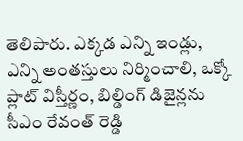తెలిపారు. ఎక్కడ ఎన్ని ఇండ్లు, ఎన్ని అంతస్తులు నిర్మించాలి, ఒక్కో ప్లాట్ విస్తీర్ణం, బిల్డింగ్ డిజైన్లను సీఎం రేవంత్ రెడ్డి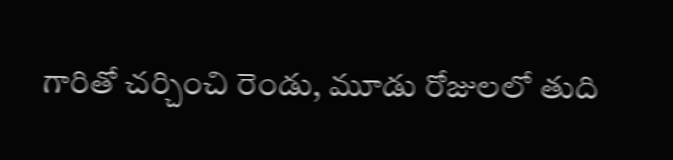గారితో చర్చించి రెండు, మూడు రోజులలో తుది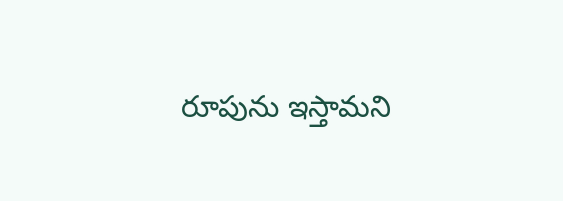రూపును ఇస్తామని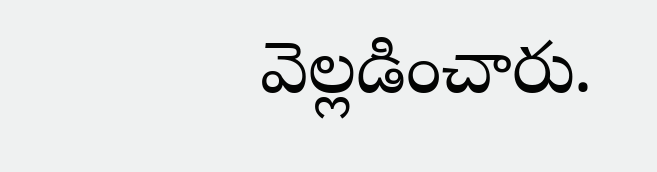వెల్లడించారు.